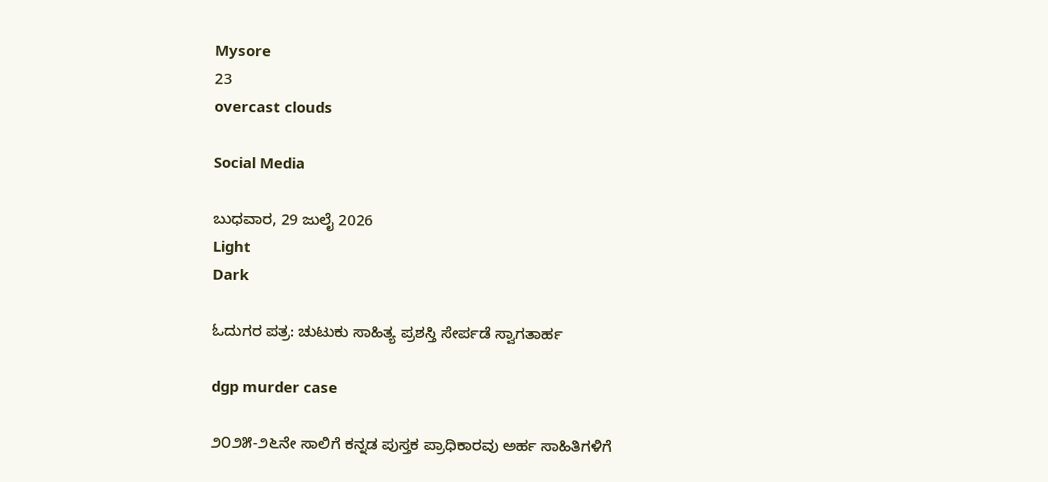Mysore
23
overcast clouds

Social Media

ಬುಧವಾರ, 29 ಜುಲೈ 2026
Light
Dark

ಓದುಗರ ಪತ್ರ: ಚುಟುಕು ಸಾಹಿತ್ಯ ಪ್ರಶಸ್ತಿ ಸೇರ್ಪಡೆ ಸ್ವಾಗತಾರ್ಹ

dgp murder case

೨೦೨೫-೨೬ನೇ ಸಾಲಿಗೆ ಕನ್ನಡ ಪುಸ್ತಕ ಪ್ರಾಧಿಕಾರವು ಅರ್ಹ ಸಾಹಿತಿಗಳಿಗೆ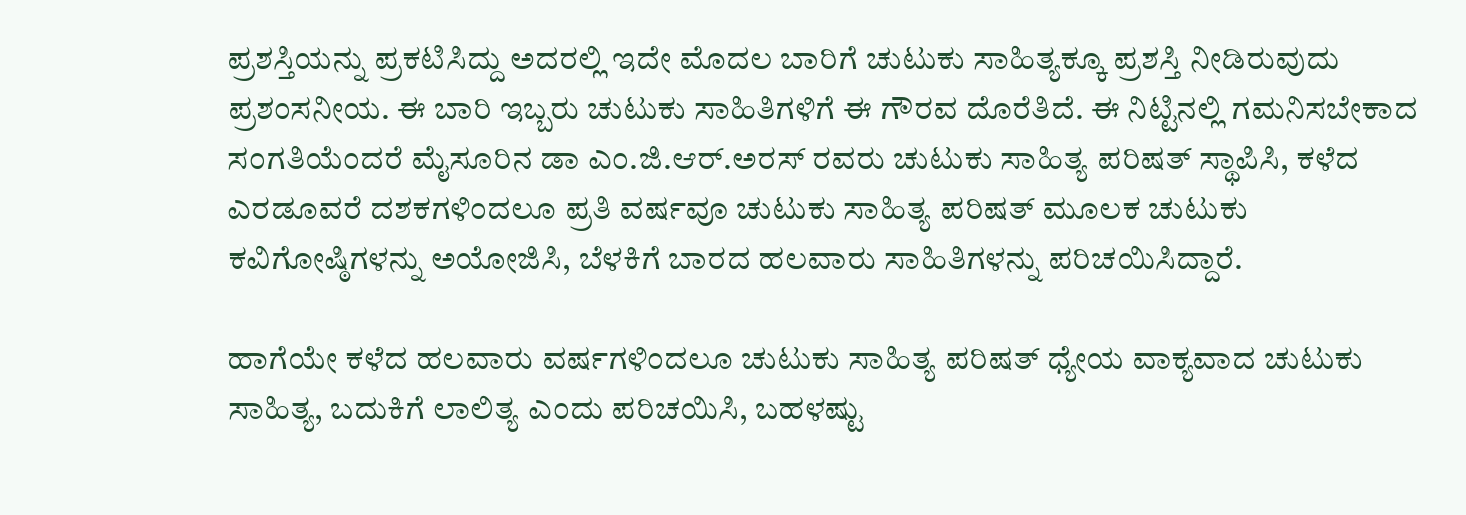ಪ್ರಶಸ್ತಿಯನ್ನು ಪ್ರಕಟಿಸಿದ್ದು ಅದರಲ್ಲಿ ಇದೇ ಮೊದಲ ಬಾರಿಗೆ ಚುಟುಕು ಸಾಹಿತ್ಯಕ್ಕೂ ಪ್ರಶಸ್ತಿ ನೀಡಿರುವುದು ಪ್ರಶಂಸನೀಯ. ಈ ಬಾರಿ ಇಬ್ಬರು ಚುಟುಕು ಸಾಹಿತಿಗಳಿಗೆ ಈ ಗೌರವ ದೊರೆತಿದೆ. ಈ ನಿಟ್ಟಿನಲ್ಲಿ ಗಮನಿಸಬೇಕಾದ ಸಂಗತಿಯೆಂದರೆ ಮೈಸೂರಿನ ಡಾ ಎಂ.ಜಿ.ಆರ್.ಅರಸ್ ರವರು ಚುಟುಕು ಸಾಹಿತ್ಯ ಪರಿಷತ್ ಸ್ಥಾಪಿಸಿ, ಕಳೆದ ಎರಡೂವರೆ ದಶಕಗಳಿಂದಲೂ ಪ್ರತಿ ವರ್ಷವೂ ಚುಟುಕು ಸಾಹಿತ್ಯ ಪರಿಷತ್ ಮೂಲಕ ಚುಟುಕು ಕವಿಗೋಷ್ಠಿಗಳನ್ನು ಅಯೋಜಿಸಿ, ಬೆಳಕಿಗೆ ಬಾರದ ಹಲವಾರು ಸಾಹಿತಿಗಳನ್ನು ಪರಿಚಯಿಸಿದ್ದಾರೆ.

ಹಾಗೆಯೇ ಕಳೆದ ಹಲವಾರು ವರ್ಷಗಳಿಂದಲೂ ಚುಟುಕು ಸಾಹಿತ್ಯ ಪರಿಷತ್ ಧ್ಯೇಯ ವಾಕ್ಯವಾದ ಚುಟುಕು ಸಾಹಿತ್ಯ, ಬದುಕಿಗೆ ಲಾಲಿತ್ಯ ಎಂದು ಪರಿಚಯಿಸಿ, ಬಹಳಷ್ಟು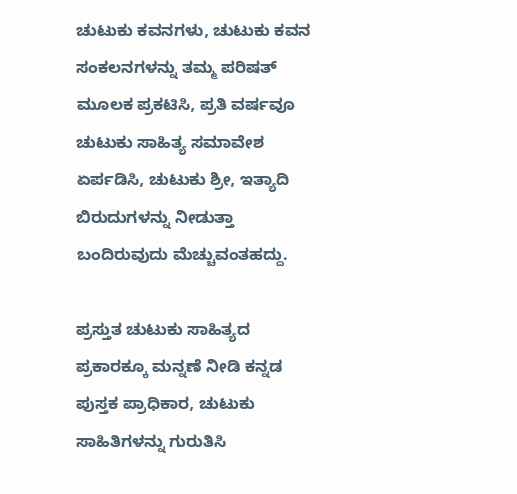ಚುಟುಕು ಕವನಗಳು, ಚುಟುಕು ಕವನ ಸಂಕಲನಗಳನ್ನು ತಮ್ಮ ಪರಿಷತ್ ಮೂಲಕ ಪ್ರಕಟಿಸಿ, ಪ್ರತಿ ವರ್ಷವೂ ಚುಟುಕು ಸಾಹಿತ್ಯ ಸಮಾವೇಶ ಏರ್ಪಡಿಸಿ, ಚುಟುಕು ಶ್ರೀ, ಇತ್ಯಾದಿ ಬಿರುದುಗಳನ್ನು ನೀಡುತ್ತಾ ಬಂದಿರುವುದು ಮೆಚ್ಚುವಂತಹದ್ದು.

ಪ್ರಸ್ತುತ ಚುಟುಕು ಸಾಹಿತ್ಯದ ಪ್ರಕಾರಕ್ಕೂ ಮನ್ನಣೆ ನೀಡಿ ಕನ್ನಡ ಪುಸ್ತಕ ಪ್ರಾಧಿಕಾರ, ಚುಟುಕು ಸಾಹಿತಿಗಳನ್ನು ಗುರುತಿಸಿ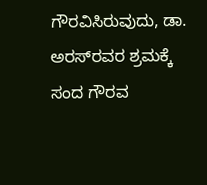ಗೌರವಿಸಿರುವುದು, ಡಾ. ಅರಸ್‌ರವರ ಶ್ರಮಕ್ಕೆ ಸಂದ ಗೌರವ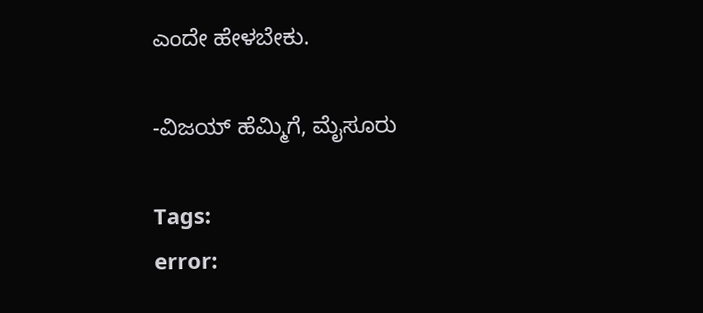ಎಂದೇ ಹೇಳಬೇಕು.

-ವಿಜಯ್ ಹೆಮ್ಮಿಗೆ, ಮೈಸೂರು

Tags:
error: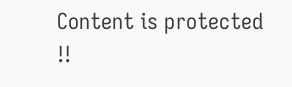Content is protected !!